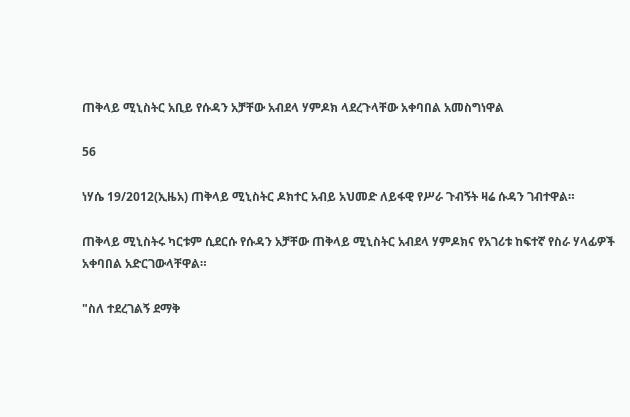ጠቅላይ ሚኒስትር አቢይ የሱዳን አቻቸው አብደላ ሃምዶክ ላደረጉላቸው አቀባበል አመስግነዋል

56

ነሃሴ 19/2012(ኢዜአ) ጠቅላይ ሚኒስትር ዶክተር አብይ አህመድ ለይፋዊ የሥራ ጉብኝት ዛሬ ሱዳን ገብተዋል።

ጠቅላይ ሚኒስትሩ ካርቱም ሲደርሱ የሱዳን አቻቸው ጠቅላይ ሚኒስትር አብደላ ሃምዶክና የአገሪቱ ከፍተኛ የስራ ሃላፊዎች አቀባበል አድርገውላቸዋል።

"ስለ ተደረገልኝ ደማቅ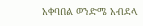አቀባበል ወንድሜ አብደላ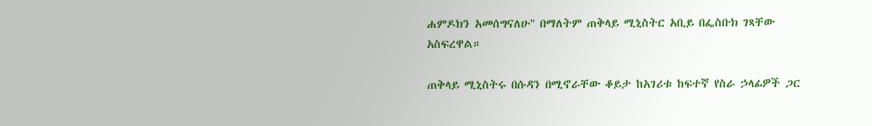ሐምዶክን አመሰግናለሁ" በማለትም ጠቅላይ ሚኒስትር አቢይ በፌስቡክ ገጻቸው አስፍረዋል።

ጠቅላይ ሚኒስትሩ በሱዳን በሚኖራቸው ቆይታ ከአገሪቱ ከፍተኛ የስራ ኃላፊዎች ጋር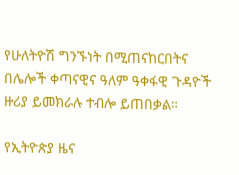የሁለትዮሽ ግንኙነት በሚጠናከርበትና በሌሎች ቀጣናዊና ዓለም ዓቀፋዊ ጉዳዮች ዙሪያ ይመክራሉ ተብሎ ይጠበቃል።

የኢትዮጵያ ዜና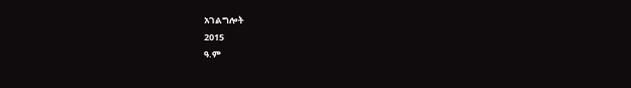አገልግሎት
2015
ዓ.ም